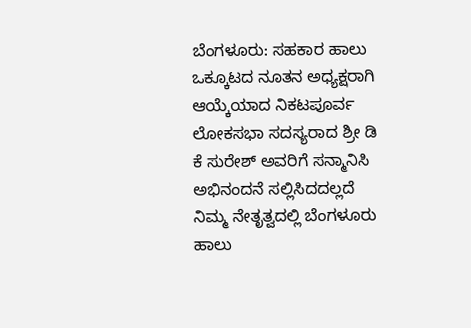ಬೆಂಗಳೂರು: ಸಹಕಾರ ಹಾಲು ಒಕ್ಕೂಟದ ನೂತನ ಅಧ್ಯಕ್ಷರಾಗಿ ಆಯ್ಕೆಯಾದ ನಿಕಟಪೂರ್ವ ಲೋಕಸಭಾ ಸದಸ್ಯರಾದ ಶ್ರೀ ಡಿ ಕೆ ಸುರೇಶ್ ಅವರಿಗೆ ಸನ್ಮಾನಿಸಿ ಅಭಿನಂದನೆ ಸಲ್ಲಿಸಿದದಲ್ಲದೆ
ನಿಮ್ಮ ನೇತೃತ್ವದಲ್ಲಿ ಬೆಂಗಳೂರು ಹಾಲು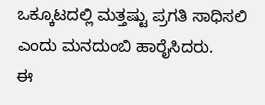ಒಕ್ಕೂಟದಲ್ಲಿ ಮತ್ತಷ್ಟು ಪ್ರಗತಿ ಸಾಧಿಸಲಿ ಎಂದು ಮನದುಂಬಿ ಹಾರೈಸಿದರು.
ಈ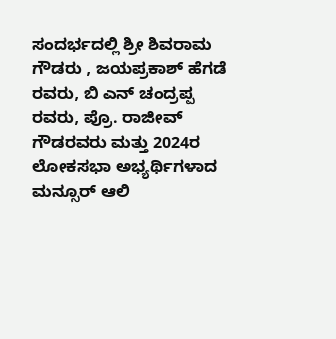ಸಂದರ್ಭದಲ್ಲಿ ಶ್ರೀ ಶಿವರಾಮ ಗೌಡರು , ಜಯಪ್ರಕಾಶ್ ಹೆಗಡೆ ರವರು, ಬಿ ಎನ್ ಚಂದ್ರಪ್ಪ ರವರು, ಪ್ರೊ. ರಾಜೀವ್ ಗೌಡರವರು ಮತ್ತು 2024ರ ಲೋಕಸಭಾ ಅಭ್ಯರ್ಥಿಗಳಾದ ಮನ್ಸೂರ್ ಆಲಿ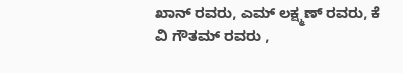ಖಾನ್ ರವರು, ಎಮ್ ಲಕ್ಷ್ಮಣ್ ರವರು, ಕೆ ವಿ ಗೌತಮ್ ರವರು ,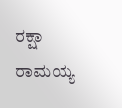ರಕ್ಷಾ ರಾಮಯ್ಯ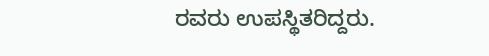ರವರು ಉಪಸ್ಥಿತರಿದ್ದರು.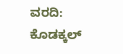ವರದಿ: ಕೊಡಕ್ಕಲ್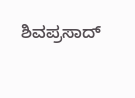ಶಿವಪ್ರಸಾದ್